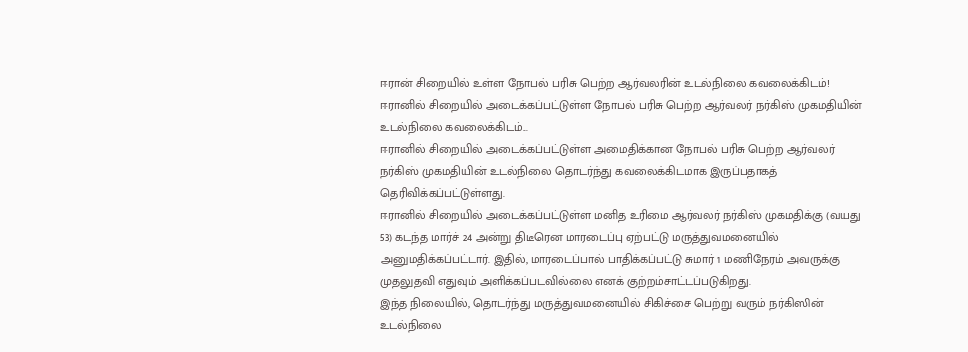ஈரான் சிறையில் உள்ள நோபல் பரிசு பெற்ற ஆர்வலரின் உடல்நிலை கவலைக்கிடம்!
ஈரானில் சிறையில் அடைக்கப்பட்டுள்ள நோபல் பரிசு பெற்ற ஆர்வலர் நர்கிஸ் முகமதியின் உடல்நிலை கவலைக்கிடம்...
ஈரானில் சிறையில் அடைக்கப்பட்டுள்ள அமைதிக்கான நோபல் பரிசு பெற்ற ஆர்வலர் நர்கிஸ் முகமதியின் உடல்நிலை தொடர்ந்து கவலைக்கிடமாக இருப்பதாகத் தெரிவிக்கப்பட்டுள்ளது.
ஈரானில் சிறையில் அடைக்கப்பட்டுள்ள மனித உரிமை ஆர்வலர் நர்கிஸ் முகமதிக்கு (வயது 53) கடந்த மார்ச் 24 அன்று திடீரென மாரடைப்பு ஏற்பட்டு மருத்துவமனையில் அனுமதிக்கப்பட்டார். இதில், மாரடைப்பால் பாதிக்கப்பட்டு சுமார் 1 மணிநேரம் அவருக்கு முதலுதவி எதுவும் அளிக்கப்படவில்லை எனக் குற்றம்சாட்டப்படுகிறது.
இந்த நிலையில், தொடர்ந்து மருத்துவமனையில் சிகிச்சை பெற்று வரும் நர்கிஸின் உடல்நிலை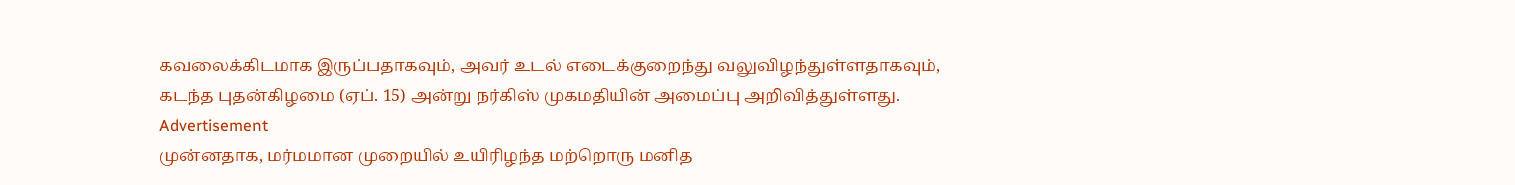கவலைக்கிடமாக இருப்பதாகவும், அவர் உடல் எடைக்குறைந்து வலுவிழந்துள்ளதாகவும், கடந்த புதன்கிழமை (ஏப். 15) அன்று நர்கிஸ் முகமதியின் அமைப்பு அறிவித்துள்ளது.
Advertisement
முன்னதாக, மர்மமான முறையில் உயிரிழந்த மற்றொரு மனித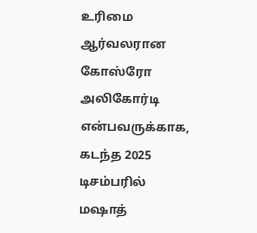உரிமை ஆர்வலரான கோஸ்ரோ அலிகோர்டி என்பவருக்காக, கடந்த 2025 டிசம்பரில் மஷாத்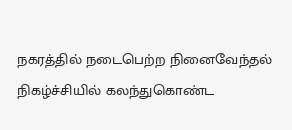நகரத்தில் நடைபெற்ற நினைவேந்தல் நிகழ்ச்சியில் கலந்துகொண்ட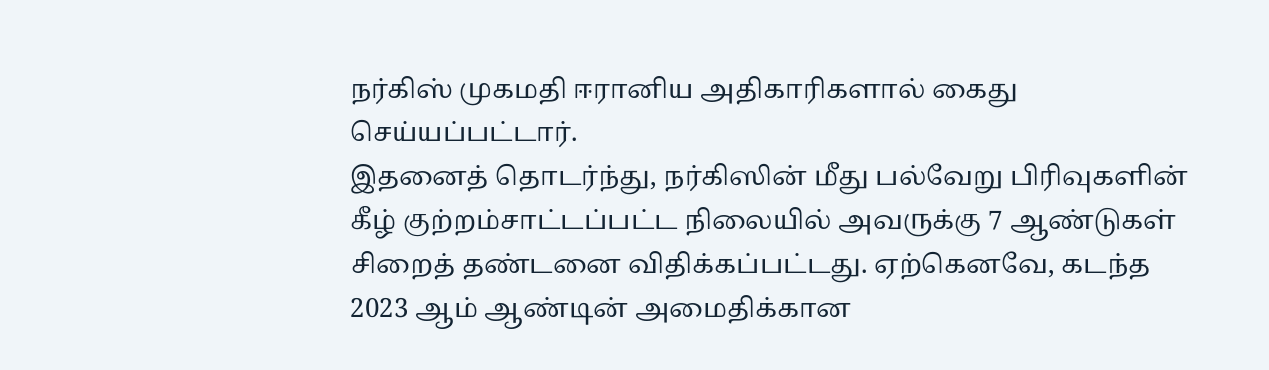நர்கிஸ் முகமதி ஈரானிய அதிகாரிகளால் கைது செய்யப்பட்டார்.
இதனைத் தொடர்ந்து, நர்கிஸின் மீது பல்வேறு பிரிவுகளின் கீழ் குற்றம்சாட்டப்பட்ட நிலையில் அவருக்கு 7 ஆண்டுகள் சிறைத் தண்டனை விதிக்கப்பட்டது. ஏற்கெனவே, கடந்த 2023 ஆம் ஆண்டின் அமைதிக்கான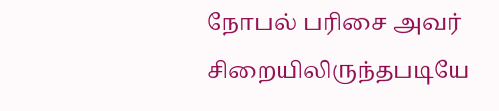நோபல் பரிசை அவர் சிறையிலிருந்தபடியே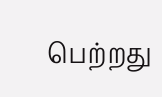பெற்றது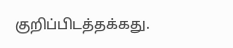குறிப்பிடத்தக்கது.